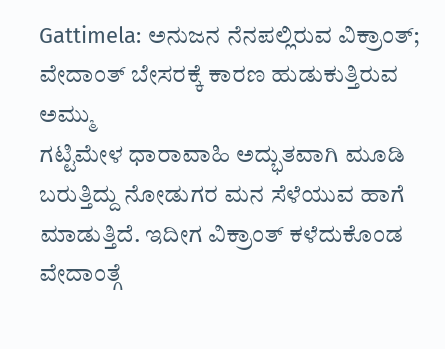Gattimela: ಅನುಜನ ನೆನಪಲ್ಲಿರುವ ವಿಕ್ರಾಂತ್; ವೇದಾಂತ್ ಬೇಸರಕ್ಕೆ ಕಾರಣ ಹುಡುಕುತ್ತಿರುವ ಅಮ್ಮು
ಗಟ್ಟಿಮೇಳ ಧಾರಾವಾಹಿ ಅದ್ಭುತವಾಗಿ ಮೂಡಿ ಬರುತ್ತಿದ್ದು ನೋಡುಗರ ಮನ ಸೆಳೆಯುವ ಹಾಗೆ ಮಾಡುತ್ತಿದೆ. ಇದೀಗ ವಿಕ್ರಾಂತ್ ಕಳೆದುಕೊಂಡ ವೇದಾಂತ್ಗೆ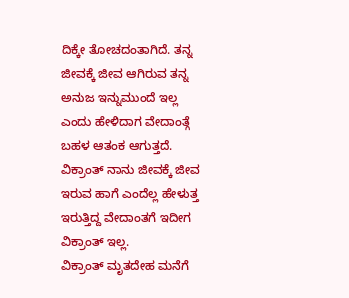ದಿಕ್ಕೇ ತೋಚದಂತಾಗಿದೆ. ತನ್ನ ಜೀವಕ್ಕೆ ಜೀವ ಆಗಿರುವ ತನ್ನ ಅನುಜ ಇನ್ನುಮುಂದೆ ಇಲ್ಲ ಎಂದು ಹೇಳಿದಾಗ ವೇದಾಂತ್ಗೆ ಬಹಳ ಆತಂಕ ಆಗುತ್ತದೆ. ವಿಕ್ರಾಂತ್ ನಾನು ಜೀವಕ್ಕೆ ಜೀವ ಇರುವ ಹಾಗೆ ಎಂದೆಲ್ಲ ಹೇಳುತ್ತ ಇರುತ್ತಿದ್ದ ವೇದಾಂತಗೆ ಇದೀಗ ವಿಕ್ರಾಂತ್ ಇಲ್ಲ.
ವಿಕ್ರಾಂತ್ ಮೃತದೇಹ ಮನೆಗೆ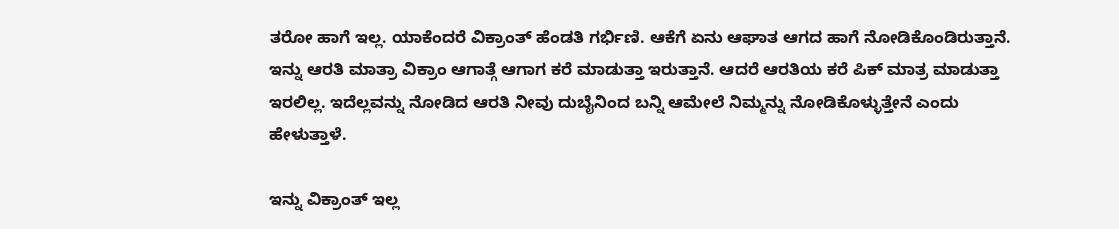ತರೋ ಹಾಗೆ ಇಲ್ಲ. ಯಾಕೆಂದರೆ ವಿಕ್ರಾಂತ್ ಹೆಂಡತಿ ಗರ್ಭಿಣಿ. ಆಕೆಗೆ ಏನು ಆಘಾತ ಆಗದ ಹಾಗೆ ನೋಡಿಕೊಂಡಿರುತ್ತಾನೆ. ಇನ್ನು ಆರತಿ ಮಾತ್ರಾ ವಿಕ್ರಾಂ ಆಗಾತ್ಗೆ ಆಗಾಗ ಕರೆ ಮಾಡುತ್ತಾ ಇರುತ್ತಾನೆ. ಆದರೆ ಆರತಿಯ ಕರೆ ಪಿಕ್ ಮಾತ್ರ ಮಾಡುತ್ತಾ ಇರಲಿಲ್ಲ. ಇದೆಲ್ಲವನ್ನು ನೋಡಿದ ಆರತಿ ನೀವು ದುಬೈನಿಂದ ಬನ್ನಿ ಆಮೇಲೆ ನಿಮ್ಮನ್ನು ನೋಡಿಕೊಳ್ಳುತ್ತೇನೆ ಎಂದು ಹೇಳುತ್ತಾಳೆ.

ಇನ್ನು ವಿಕ್ರಾಂತ್ ಇಲ್ಲ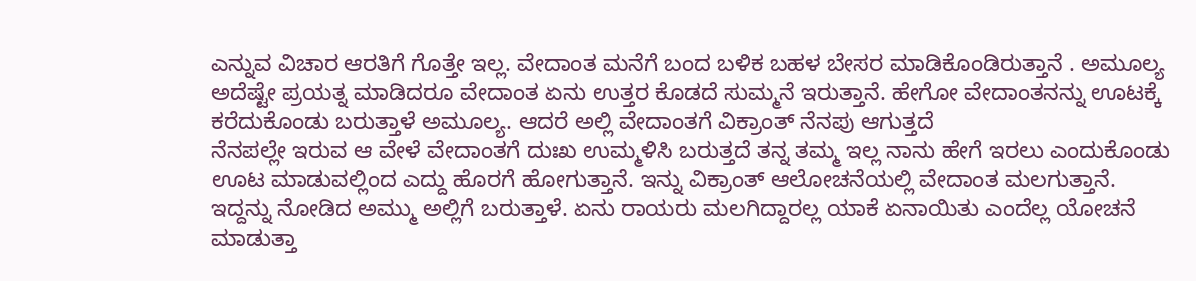ಎನ್ನುವ ವಿಚಾರ ಆರತಿಗೆ ಗೊತ್ತೇ ಇಲ್ಲ. ವೇದಾಂತ ಮನೆಗೆ ಬಂದ ಬಳಿಕ ಬಹಳ ಬೇಸರ ಮಾಡಿಕೊಂಡಿರುತ್ತಾನೆ . ಅಮೂಲ್ಯ ಅದೆಷ್ಟೇ ಪ್ರಯತ್ನ ಮಾಡಿದರೂ ವೇದಾಂತ ಏನು ಉತ್ತರ ಕೊಡದೆ ಸುಮ್ಮನೆ ಇರುತ್ತಾನೆ. ಹೇಗೋ ವೇದಾಂತನನ್ನು ಊಟಕ್ಕೆ ಕರೆದುಕೊಂಡು ಬರುತ್ತಾಳೆ ಅಮೂಲ್ಯ. ಆದರೆ ಅಲ್ಲಿ ವೇದಾಂತಗೆ ವಿಕ್ರಾಂತ್ ನೆನಪು ಆಗುತ್ತದೆ
ನೆನಪಲ್ಲೇ ಇರುವ ಆ ವೇಳೆ ವೇದಾಂತಗೆ ದುಃಖ ಉಮ್ಮಳಿಸಿ ಬರುತ್ತದೆ ತನ್ನ ತಮ್ಮ ಇಲ್ಲ ನಾನು ಹೇಗೆ ಇರಲು ಎಂದುಕೊಂಡು ಊಟ ಮಾಡುವಲ್ಲಿಂದ ಎದ್ದು ಹೊರಗೆ ಹೋಗುತ್ತಾನೆ. ಇನ್ನು ವಿಕ್ರಾಂತ್ ಆಲೋಚನೆಯಲ್ಲಿ ವೇದಾಂತ ಮಲಗುತ್ತಾನೆ. ಇದ್ದನ್ನು ನೋಡಿದ ಅಮ್ಮು ಅಲ್ಲಿಗೆ ಬರುತ್ತಾಳೆ. ಏನು ರಾಯರು ಮಲಗಿದ್ದಾರಲ್ಲ ಯಾಕೆ ಏನಾಯಿತು ಎಂದೆಲ್ಲ ಯೋಚನೆ ಮಾಡುತ್ತಾ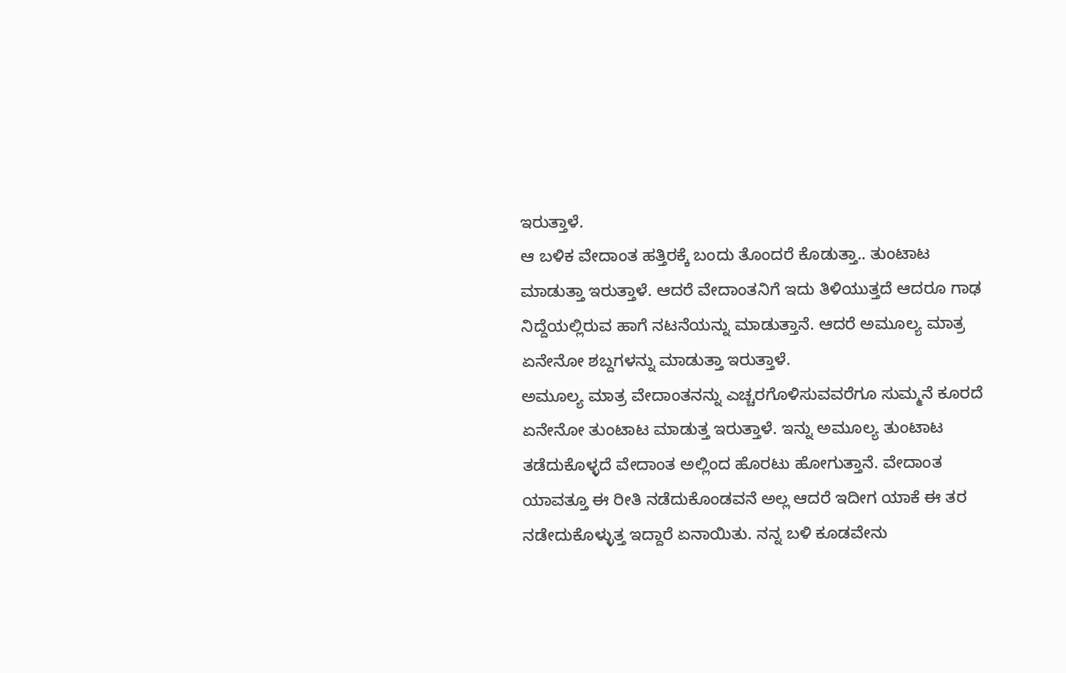ಇರುತ್ತಾಳೆ.
ಆ ಬಳಿಕ ವೇದಾಂತ ಹತ್ತಿರಕ್ಕೆ ಬಂದು ತೊಂದರೆ ಕೊಡುತ್ತಾ.. ತುಂಟಾಟ ಮಾಡುತ್ತಾ ಇರುತ್ತಾಳೆ. ಆದರೆ ವೇದಾಂತನಿಗೆ ಇದು ತಿಳಿಯುತ್ತದೆ ಆದರೂ ಗಾಢ ನಿದ್ದೆಯಲ್ಲಿರುವ ಹಾಗೆ ನಟನೆಯನ್ನು ಮಾಡುತ್ತಾನೆ. ಆದರೆ ಅಮೂಲ್ಯ ಮಾತ್ರ ಏನೇನೋ ಶಬ್ದಗಳನ್ನು ಮಾಡುತ್ತಾ ಇರುತ್ತಾಳೆ.
ಅಮೂಲ್ಯ ಮಾತ್ರ ವೇದಾಂತನನ್ನು ಎಚ್ಚರಗೊಳಿಸುವವರೆಗೂ ಸುಮ್ಮನೆ ಕೂರದೆ ಏನೇನೋ ತುಂಟಾಟ ಮಾಡುತ್ತ ಇರುತ್ತಾಳೆ. ಇನ್ನು ಅಮೂಲ್ಯ ತುಂಟಾಟ ತಡೆದುಕೊಳ್ಳದೆ ವೇದಾಂತ ಅಲ್ಲಿಂದ ಹೊರಟು ಹೋಗುತ್ತಾನೆ. ವೇದಾಂತ ಯಾವತ್ತೂ ಈ ರೀತಿ ನಡೆದುಕೊಂಡವನೆ ಅಲ್ಲ ಆದರೆ ಇದೀಗ ಯಾಕೆ ಈ ತರ ನಡೇದುಕೊಳ್ಳುತ್ತ ಇದ್ದಾರೆ ಏನಾಯಿತು. ನನ್ನ ಬಳಿ ಕೂಡವೇನು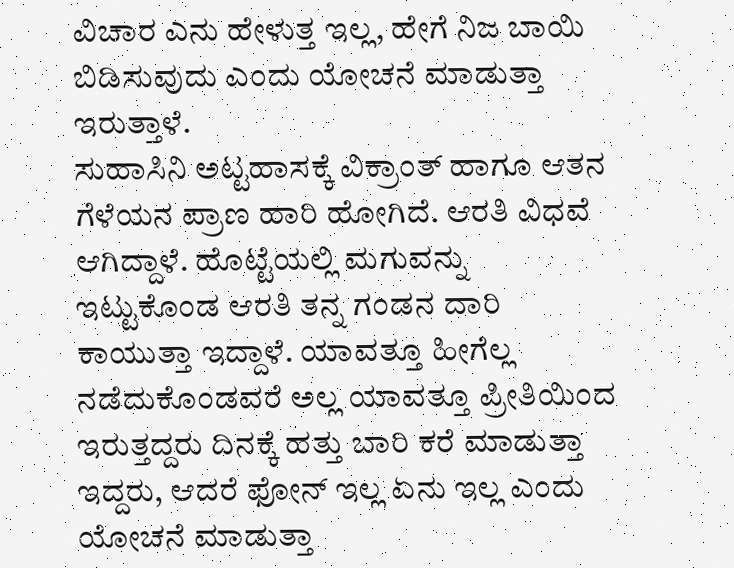ವಿಚಾರ ಎನು ಹೇಳುತ್ತ ಇಲ್ಲ, ಹೇಗೆ ನಿಜ ಬಾಯಿ ಬಿಡಿಸುವುದು ಎಂದು ಯೋಚನೆ ಮಾಡುತ್ತಾ ಇರುತ್ತಾಳೆ.
ಸುಹಾಸಿನಿ ಅಟ್ಟಹಾಸಕ್ಕೆ ವಿಕ್ರಾಂತ್ ಹಾಗೂ ಆತನ ಗೆಳೆಯನ ಪ್ರಾಣ ಹಾರಿ ಹೋಗಿದೆ. ಆರತಿ ವಿಧವೆ ಆಗಿದ್ದಾಳೆ. ಹೊಟ್ಟೆಯಲ್ಲಿ ಮಗುವನ್ನು ಇಟ್ಟುಕೊಂಡ ಆರತಿ ತನ್ನ ಗಂಡನ ದಾರಿ ಕಾಯುತ್ತಾ ಇದ್ದಾಳೆ. ಯಾವತ್ತೂ ಹೀಗೆಲ್ಲ ನಡೆದುಕೊಂಡವರೆ ಅಲ್ಲ ಯಾವತ್ತೂ ಪ್ರೀತಿಯಿಂದ ಇರುತ್ತದ್ದರು ದಿನಕ್ಕೆ ಹತ್ತು ಬಾರಿ ಕರೆ ಮಾಡುತ್ತಾ ಇದ್ದರು, ಆದರೆ ಫೋನ್ ಇಲ್ಲ ಏನು ಇಲ್ಲ ಎಂದು ಯೋಚನೆ ಮಾಡುತ್ತಾ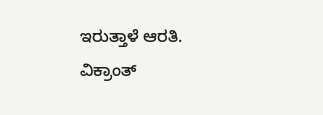ಇರುತ್ತಾಳೆ ಆರತಿ. ವಿಕ್ರಾಂತ್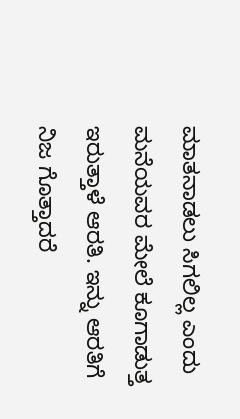ಮಾತನಾಡಲು ಸಿಗಲಿಲ್ಲ ಎಂದು ಮನೆಯವರ ಮೇಲೆ ಕೂಗಾಡುತ್ತ ಇರುತ್ತಾಳೆ ಆರತಿ. ಇನ್ನು ಆರತಿಗೆ ನಿಜ ಗೊತ್ತಾದರೆ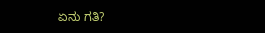ಏನು ಗತಿ?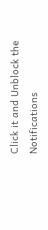Click it and Unblock the Notifications